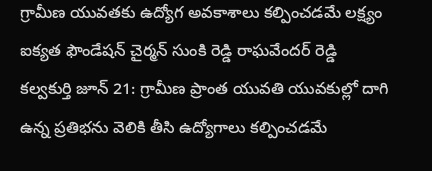గ్రామీణ యువతకు ఉద్యోగ అవకాశాలు కల్పించడమే లక్ష్యం
ఐక్యత ఫౌండేషన్ చైర్మన్ సుంకి రెడ్డి రాఘవేందర్ రెడ్డి
కల్వకుర్తి జూన్ 21: గ్రామీణ ప్రాంత యువతి యువకుల్లో దాగి ఉన్న ప్రతిభను వెలికి తీసి ఉద్యోగాలు కల్పించడమే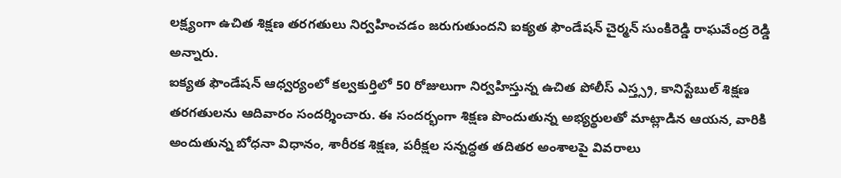లక్ష్యంగా ఉచిత శిక్షణ తరగతులు నిర్వహించడం జరుగుతుందని ఐక్యత ఫౌండేషన్ చైర్మన్ సుంకిరెడ్డి రాఘవేంద్ర రెడ్డి అన్నారు.
ఐక్యత ఫౌండేషన్ ఆధ్వర్యంలో కల్వకుర్తిలో 50 రోజులుగా నిర్వహిస్తున్న ఉచిత పోలీస్ ఎస్త్స్ర, కానిస్టేబుల్ శిక్షణ తరగతులను ఆదివారం సందర్శించారు. ఈ సందర్భంగా శిక్షణ పొందుతున్న అభ్యర్థులతో మాట్లాడిన ఆయన, వారికి అందుతున్న బోధనా విధానం, శారీరక శిక్షణ, పరీక్షల సన్నద్ధత తదితర అంశాలపై వివరాలు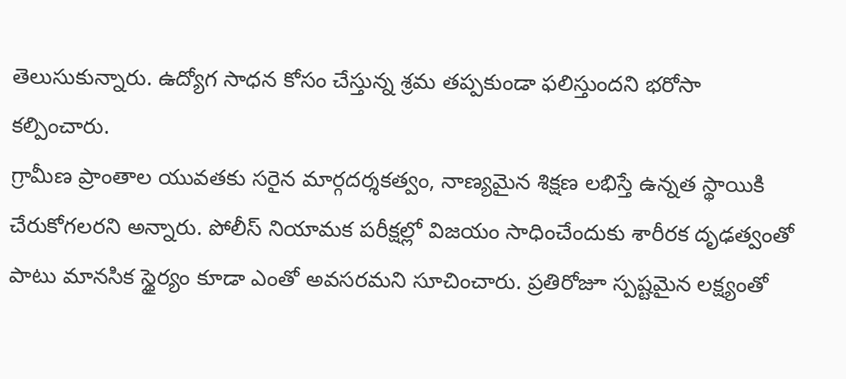తెలుసుకున్నారు. ఉద్యోగ సాధన కోసం చేస్తున్న శ్రమ తప్పకుండా ఫలిస్తుందని భరోసా కల్పించారు.
గ్రామీణ ప్రాంతాల యువతకు సరైన మార్గదర్శకత్వం, నాణ్యమైన శిక్షణ లభిస్తే ఉన్నత స్థాయికి చేరుకోగలరని అన్నారు. పోలీస్ నియామక పరీక్షల్లో విజయం సాధించేందుకు శారీరక దృఢత్వంతో పాటు మానసిక స్థైర్యం కూడా ఎంతో అవసరమని సూచించారు. ప్రతిరోజూ స్పష్టమైన లక్ష్యంతో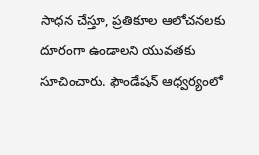సాధన చేస్తూ, ప్రతికూల ఆలోచనలకు దూరంగా ఉండాలని యువతకు సూచించారు. ఫౌండేషన్ ఆధ్వర్యంలో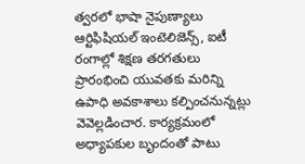త్వరలో భాషా నైపుణ్యాలు ఆర్టిఫిషియల్ ఇంటెలిజెన్స్, ఐటీ రంగాల్లో శిక్షణ తరగతులు ప్రారంభించి యువతకు మరిన్ని ఉపాధి అవకాశాలు కల్పించనున్నట్లు వెవెల్లడించార. కార్యక్రమంలో అధ్యాపకుల బృందంతో పాటు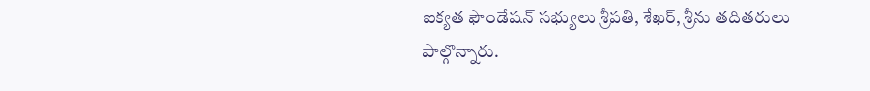ఐక్యత ఫౌండేషన్ సభ్యులు శ్రీపతి, శేఖర్, శ్రీను తదితరులు పాల్గొన్నారు.